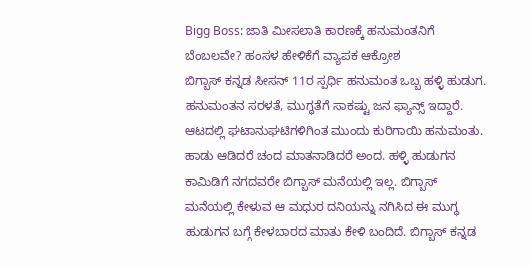Bigg Boss: ಜಾತಿ ಮೀಸಲಾತಿ ಕಾರಣಕ್ಕೆ ಹನುಮಂತನಿಗೆ ಬೆಂಬಲವೇ? ಹಂಸಳ ಹೇಳಿಕೆಗೆ ವ್ಯಾಪಕ ಆಕ್ರೋಶ
ಬಿಗ್ಬಾಸ್ ಕನ್ನಡ ಸೀಸನ್ 11ರ ಸ್ಪರ್ಧಿ ಹನುಮಂತ ಒಬ್ಬ ಹಳ್ಳಿ ಹುಡುಗ. ಹನುಮಂತನ ಸರಳತೆ, ಮುಗ್ಧತೆಗೆ ಸಾಕಷ್ಟು ಜನ ಫ್ಯಾನ್ಸ್ ಇದ್ದಾರೆ. ಆಟದಲ್ಲಿ ಘಟಾನುಘಟಿಗಳಿಗಿಂತ ಮುಂದು ಕುರಿಗಾಯಿ ಹನುಮಂತು. ಹಾಡು ಆಡಿದರೆ ಚಂದ ಮಾತನಾಡಿದರೆ ಅಂದ. ಹಳ್ಳಿ ಹುಡುಗನ ಕಾಮಿಡಿಗೆ ನಗದವರೇ ಬಿಗ್ಬಾಸ್ ಮನೆಯಲ್ಲಿ ಇಲ್ಲ. ಬಿಗ್ಬಾಸ್ ಮನೆಯಲ್ಲಿ ಕೇಳುವ ಆ ಮಧುರ ದನಿಯನ್ನು ನಗಿಸಿದ ಈ ಮುಗ್ಧ ಹುಡುಗನ ಬಗ್ಗೆ ಕೇಳಬಾರದ ಮಾತು ಕೇಳಿ ಬಂದಿದೆ. ಬಿಗ್ಬಾಸ್ ಕನ್ನಡ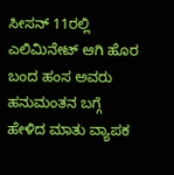ಸೀಸನ್ 11ರಲ್ಲಿ ಎಲಿಮಿನೇಟ್ ಆಗಿ ಹೊರ ಬಂದ ಹಂಸ ಅವರು ಹನುಮಂತನ ಬಗ್ಗೆ ಹೇಳಿದ ಮಾತು ವ್ಯಾಪಕ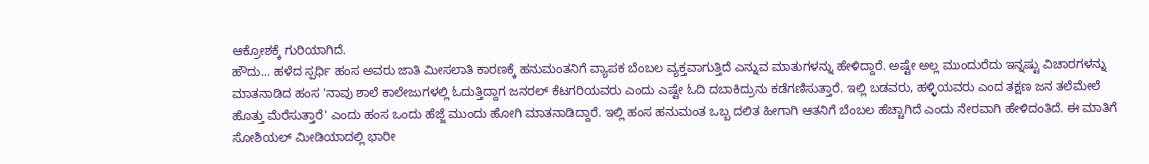ಆಕ್ರೋಶಕ್ಕೆ ಗುರಿಯಾಗಿದೆ.
ಹೌದು... ಹಳೆದ ಸ್ಪರ್ಧಿ ಹಂಸ ಅವರು ಜಾತಿ ಮೀಸಲಾತಿ ಕಾರಣಕ್ಕೆ ಹನುಮಂತನಿಗೆ ವ್ಯಾಪಕ ಬೆಂಬಲ ವ್ಯಕ್ತವಾಗುತ್ತಿದೆ ಎನ್ನುವ ಮಾತುಗಳನ್ನು ಹೇಳಿದ್ದಾರೆ. ಅಷ್ಟೇ ಅಲ್ಲ ಮುಂದುರೆದು ಇನ್ನಷ್ಟು ವಿಚಾರಗಳನ್ನು ಮಾತನಾಡಿದ ಹಂಸ 'ನಾವು ಶಾಲೆ ಕಾಲೇಜುಗಳಲ್ಲಿ ಓದುತ್ತಿದ್ದಾಗ ಜನರಲ್ ಕೆಟಗರಿಯವರು ಎಂದು ಎಷ್ಟೇ ಓದಿ ದಬಾಕಿದ್ರುನು ಕಡೆಗಣಿಸುತ್ತಾರೆ. ಇಲ್ಲಿ ಬಡವರು, ಹಳ್ಳಿಯವರು ಎಂದ ತಕ್ಷಣ ಜನ ತಲೆಮೇಲೆ ಹೊತ್ತು ಮೆರೆಸುತ್ತಾರೆ' ಎಂದು ಹಂಸ ಒಂದು ಹೆಜ್ಜೆ ಮುಂದು ಹೋಗಿ ಮಾತನಾಡಿದ್ದಾರೆ. ಇಲ್ಲಿ ಹಂಸ ಹನುಮಂತ ಒಬ್ಬ ದಲಿತ ಹೀಗಾಗಿ ಆತನಿಗೆ ಬೆಂಬಲ ಹೆಚ್ಚಾಗಿದೆ ಎಂದು ನೇರವಾಗಿ ಹೇಳಿದಂತಿದೆ. ಈ ಮಾತಿಗೆ ಸೋಶಿಯಲ್ ಮೀಡಿಯಾದಲ್ಲಿ ಭಾರೀ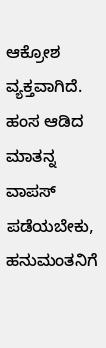ಆಕ್ರೋಶ ವ್ಯಕ್ತವಾಗಿದೆ. ಹಂಸ ಆಡಿದ ಮಾತನ್ನ ವಾಪಸ್ ಪಡೆಯಬೇಕು, ಹನುಮಂತನಿಗೆ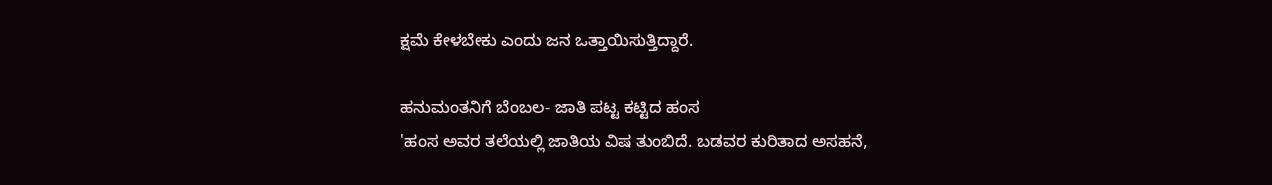ಕ್ಷಮೆ ಕೇಳಬೇಕು ಎಂದು ಜನ ಒತ್ತಾಯಿಸುತ್ತಿದ್ದಾರೆ.

ಹನುಮಂತನಿಗೆ ಬೆಂಬಲ- ಜಾತಿ ಪಟ್ಟ ಕಟ್ಟಿದ ಹಂಸ
'ಹಂಸ ಅವರ ತಲೆಯಲ್ಲಿ ಜಾತಿಯ ವಿಷ ತುಂಬಿದೆ. ಬಡವರ ಕುರಿತಾದ ಅಸಹನೆ,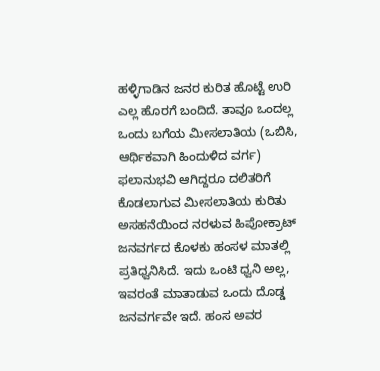ಹಳ್ಳಿಗಾಡಿನ ಜನರ ಕುರಿತ ಹೊಟ್ಟೆ ಉರಿ ಎಲ್ಲ ಹೊರಗೆ ಬಂದಿದೆ. ತಾವೂ ಒಂದಲ್ಲ ಒಂದು ಬಗೆಯ ಮೀಸಲಾತಿಯ (ಒಬಿಸಿ, ಆರ್ಥಿಕವಾಗಿ ಹಿಂದುಳಿದ ವರ್ಗ) ಫಲಾನುಭವಿ ಆಗಿದ್ದರೂ ದಲಿತರಿಗೆ ಕೊಡಲಾಗುವ ಮೀಸಲಾತಿಯ ಕುರಿತು ಅಸಹನೆಯಿಂದ ನರಳುವ ಹಿಪೋಕ್ರಾಟ್ ಜನವರ್ಗದ ಕೊಳಕು ಹಂಸಳ ಮಾತಲ್ಲಿ ಪ್ರತಿಧ್ವನಿಸಿದೆ. ಇದು ಒಂಟಿ ಧ್ವನಿ ಅಲ್ಲ, ಇವರಂತೆ ಮಾತಾಡುವ ಒಂದು ದೊಡ್ಡ ಜನವರ್ಗವೇ ಇದೆ. ಹಂಸ ಅವರ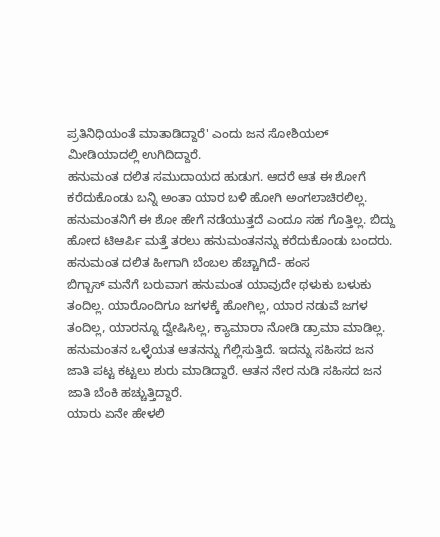ಪ್ರತಿನಿಧಿಯಂತೆ ಮಾತಾಡಿದ್ದಾರೆ' ಎಂದು ಜನ ಸೋಶಿಯಲ್ ಮೀಡಿಯಾದಲ್ಲಿ ಉಗಿದಿದ್ದಾರೆ.
ಹನುಮಂತ ದಲಿತ ಸಮುದಾಯದ ಹುಡುಗ. ಆದರೆ ಆತ ಈ ಶೋಗೆ ಕರೆದುಕೊಂಡು ಬನ್ನಿ ಅಂತಾ ಯಾರ ಬಳಿ ಹೋಗಿ ಅಂಗಲಾಚಿರಲಿಲ್ಲ. ಹನುಮಂತನಿಗೆ ಈ ಶೋ ಹೇಗೆ ನಡೆಯುತ್ತದೆ ಎಂದೂ ಸಹ ಗೊತ್ತಿಲ್ಲ. ಬಿದ್ದು ಹೋದ ಟಿಆರ್ಪಿ ಮತ್ತೆ ತರಲು ಹನುಮಂತನನ್ನು ಕರೆದುಕೊಂಡು ಬಂದರು.
ಹನುಮಂತ ದಲಿತ ಹೀಗಾಗಿ ಬೆಂಬಲ ಹೆಚ್ಚಾಗಿದೆ- ಹಂಸ
ಬಿಗ್ಬಾಸ್ ಮನೆಗೆ ಬರುವಾಗ ಹನುಮಂತ ಯಾವುದೇ ಥಳುಕು ಬಳುಕು ತಂದಿಲ್ಲ. ಯಾರೊಂದಿಗೂ ಜಗಳಕ್ಕೆ ಹೋಗಿಲ್ಲ, ಯಾರ ನಡುವೆ ಜಗಳ ತಂದಿಲ್ಲ, ಯಾರನ್ನೂ ದ್ವೇಷಿಸಿಲ್ಲ, ಕ್ಯಾಮಾರಾ ನೋಡಿ ಡ್ರಾಮಾ ಮಾಡಿಲ್ಲ. ಹನುಮಂತನ ಒಳ್ಳೆಯತ ಆತನನ್ನು ಗೆಲ್ಲಿಸುತ್ತಿದೆ. ಇದನ್ನು ಸಹಿಸದ ಜನ ಜಾತಿ ಪಟ್ಟ ಕಟ್ಟಲು ಶುರು ಮಾಡಿದ್ದಾರೆ. ಆತನ ನೇರ ನುಡಿ ಸಹಿಸದ ಜನ ಜಾತಿ ಬೆಂಕಿ ಹಚ್ಚುತ್ತಿದ್ದಾರೆ.
ಯಾರು ಏನೇ ಹೇಳಲಿ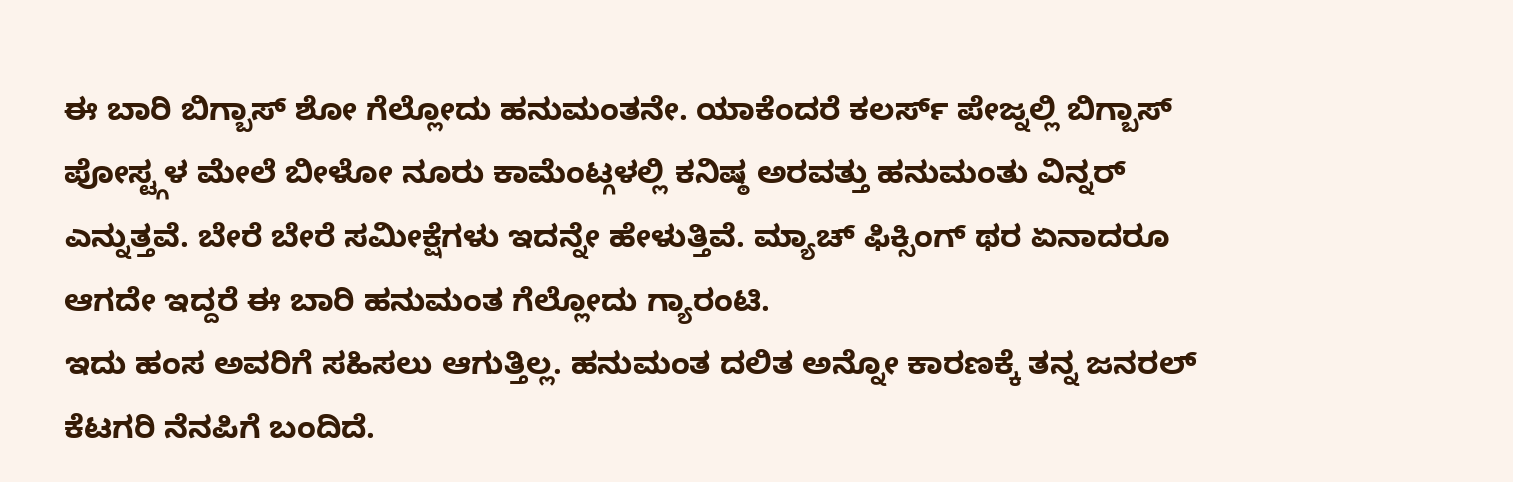ಈ ಬಾರಿ ಬಿಗ್ಬಾಸ್ ಶೋ ಗೆಲ್ಲೋದು ಹನುಮಂತನೇ. ಯಾಕೆಂದರೆ ಕಲರ್ಸ್ ಪೇಜ್ನಲ್ಲಿ ಬಿಗ್ಬಾಸ್ ಪೋಸ್ಟ್ಗಳ ಮೇಲೆ ಬೀಳೋ ನೂರು ಕಾಮೆಂಟ್ಗಳಲ್ಲಿ ಕನಿಷ್ಠ ಅರವತ್ತು ಹನುಮಂತು ವಿನ್ನರ್ ಎನ್ನುತ್ತವೆ. ಬೇರೆ ಬೇರೆ ಸಮೀಕ್ಷೆಗಳು ಇದನ್ನೇ ಹೇಳುತ್ತಿವೆ. ಮ್ಯಾಚ್ ಫಿಕ್ಸಿಂಗ್ ಥರ ಏನಾದರೂ ಆಗದೇ ಇದ್ದರೆ ಈ ಬಾರಿ ಹನುಮಂತ ಗೆಲ್ಲೋದು ಗ್ಯಾರಂಟಿ.
ಇದು ಹಂಸ ಅವರಿಗೆ ಸಹಿಸಲು ಆಗುತ್ತಿಲ್ಲ. ಹನುಮಂತ ದಲಿತ ಅನ್ನೋ ಕಾರಣಕ್ಕೆ ತನ್ನ ಜನರಲ್ ಕೆಟಗರಿ ನೆನಪಿಗೆ ಬಂದಿದೆ.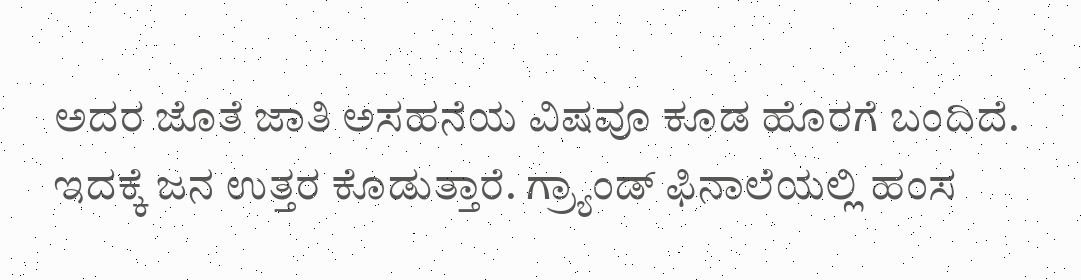ಅದರ ಜೊತೆ ಜಾತಿ ಅಸಹನೆಯ ವಿಷವೂ ಕೂಡ ಹೊರಗೆ ಬಂದಿದೆ. ಇದಕ್ಕೆ ಜನ ಉತ್ತರ ಕೊಡುತ್ತಾರೆ. ಗ್ರ್ಯಾಂಡ್ ಫಿನಾಲೆಯಲ್ಲಿ ಹಂಸ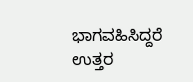ಭಾಗವಹಿಸಿದ್ದರೆ ಉತ್ತರ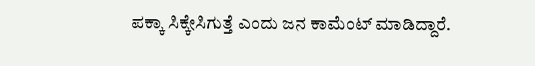ಪಕ್ಕಾ ಸಿಕ್ಕೇಸಿಗುತ್ತೆ ಎಂದು ಜನ ಕಾಮೆಂಟ್ ಮಾಡಿದ್ದಾರೆ.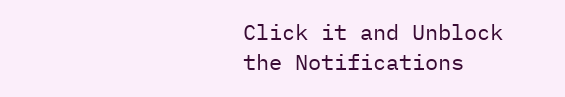Click it and Unblock the Notifications